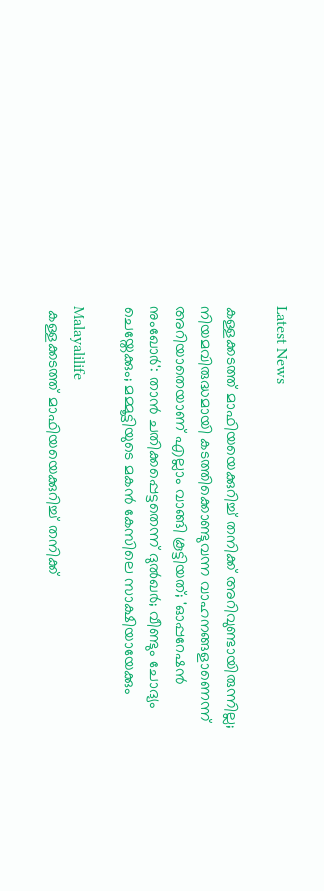Latest News

കള്ളക്കടത്ത് മാഫിയയെക്കുറിച്ച് തനിക്ക് അറിവുണ്ടായിരുന്നില്ല; നിയമവിരുദ്ധമായി കടത്തിക്കൊണ്ടുവന്ന വാഹനങ്ങളാണെന്ന് അറിയാതെയാണ് എല്ലാം വാങ്ങി കൂട്ടിയത്; 'ഓപ്പറേഷന്‍ നുംഖോര്‍': താന്‍ ചതിക്കപ്പെട്ടതെന്ന് ദുല്‍ഖര്‍; വീണ്ടും ചോദ്യം ചെയ്തേക്കും; മമ്മൂട്ടിയുടെ മകന്‍ കേസിലെ സാക്ഷിയായേക്കും

Malayalilife
 കള്ളക്കടത്ത് മാഫിയയെക്കുറിച്ച് തനിക്ക്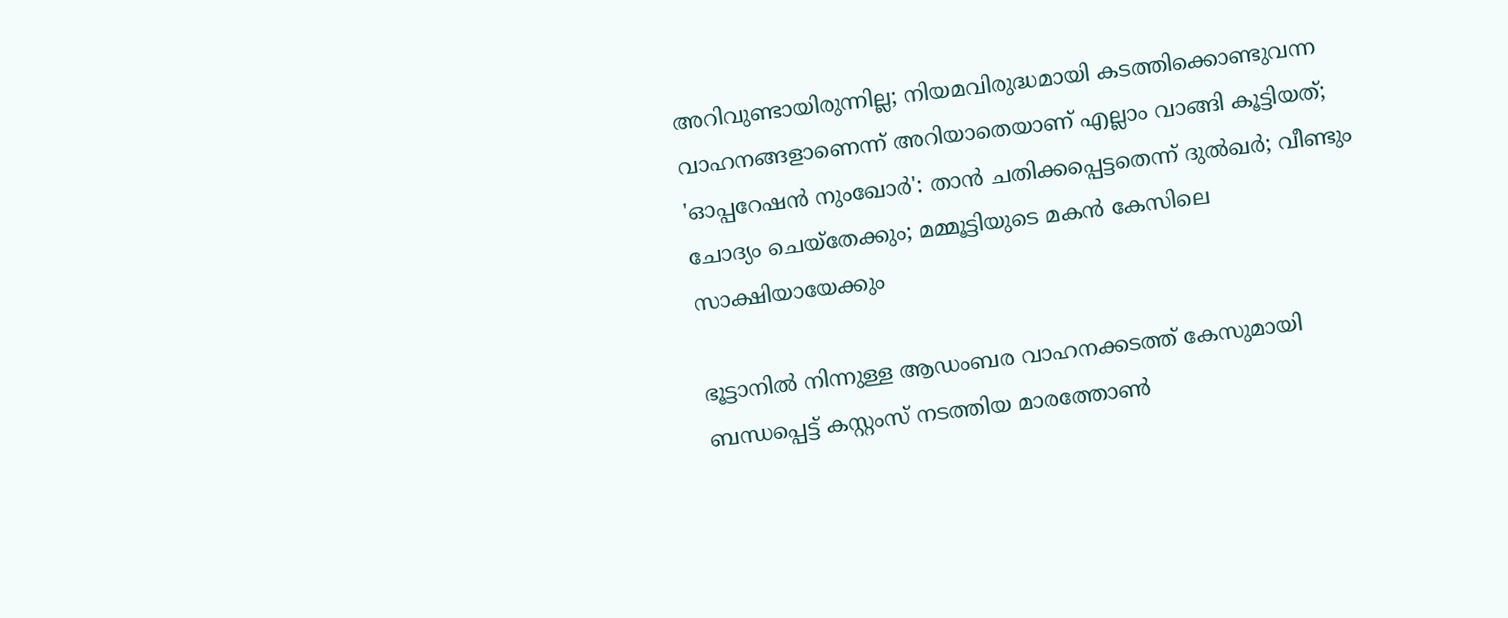അറിവുണ്ടായിരുന്നില്ല; നിയമവിരുദ്ധമായി കടത്തിക്കൊണ്ടുവന്ന വാഹനങ്ങളാണെന്ന് അറിയാതെയാണ് എല്ലാം വാങ്ങി കൂട്ടിയത്; 'ഓപ്പറേഷന്‍ നുംഖോര്‍': താന്‍ ചതിക്കപ്പെട്ടതെന്ന് ദുല്‍ഖര്‍; വീണ്ടും ചോദ്യം ചെയ്തേക്കും; മമ്മൂട്ടിയുടെ മകന്‍ കേസിലെ സാക്ഷിയായേക്കും

ഭൂട്ടാനില്‍ നിന്നുള്ള ആഡംബര വാഹനക്കടത്ത് കേസുമായി ബന്ധപ്പെട്ട് കസ്റ്റംസ് നടത്തിയ മാരത്തോണ്‍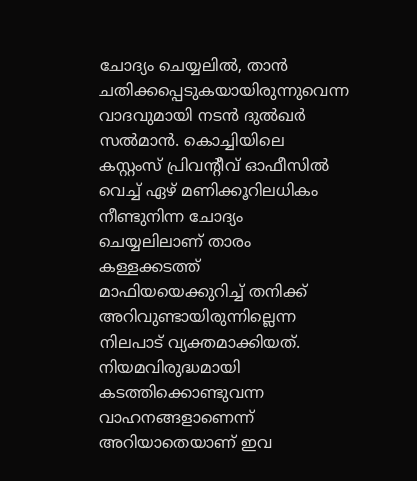ചോദ്യം ചെയ്യലില്‍, താന്‍ ചതിക്കപ്പെടുകയായിരുന്നുവെന്ന വാദവുമായി നടന്‍ ദുല്‍ഖര്‍ സല്‍മാന്‍. കൊച്ചിയിലെ കസ്റ്റംസ് പ്രിവന്റീവ് ഓഫീസില്‍ വെച്ച് ഏഴ് മണിക്കൂറിലധികം നീണ്ടുനിന്ന ചോദ്യം ചെയ്യലിലാണ് താരം കള്ളക്കടത്ത് മാഫിയയെക്കുറിച്ച് തനിക്ക് അറിവുണ്ടായിരുന്നില്ലെന്ന നിലപാട് വ്യക്തമാക്കിയത്. നിയമവിരുദ്ധമായി കടത്തിക്കൊണ്ടുവന്ന വാഹനങ്ങളാണെന്ന് അറിയാതെയാണ് ഇവ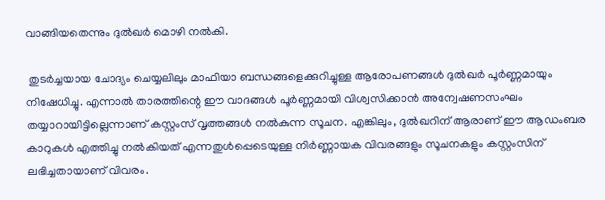വാങ്ങിയതെന്നും ദുല്‍ഖര്‍ മൊഴി നല്‍കി.

 തുടര്‍ച്ചയായ ചോദ്യം ചെയ്യലിലും മാഫിയാ ബന്ധങ്ങളെക്കുറിച്ചുള്ള ആരോപണങ്ങള്‍ ദുല്‍ഖര്‍ പൂര്‍ണ്ണമായും നിഷേധിച്ചു. എന്നാല്‍ താരത്തിന്റെ ഈ വാദങ്ങള്‍ പൂര്‍ണ്ണമായി വിശ്വസിക്കാന്‍ അന്വേഷണസംഘം തയ്യാറായിട്ടില്ലെന്നാണ് കസ്റ്റംസ് വൃത്തങ്ങള്‍ നല്‍കുന്ന സൂചന. എങ്കിലും, ദുല്‍ഖറിന് ആരാണ് ഈ ആഡംബര കാറുകള്‍ എത്തിച്ചു നല്‍കിയത് എന്നതുള്‍പ്പെടെയുള്ള നിര്‍ണ്ണായക വിവരങ്ങളും സൂചനകളും കസ്റ്റംസിന് ലഭിച്ചതായാണ് വിവരം.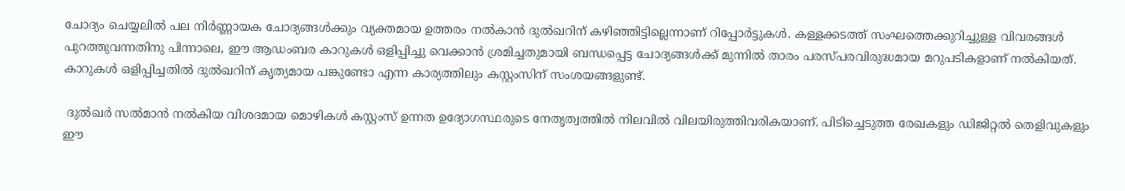ചോദ്യം ചെയ്യലില്‍ പല നിര്‍ണ്ണായക ചോദ്യങ്ങള്‍ക്കും വ്യക്തമായ ഉത്തരം നല്‍കാന്‍ ദുല്‍ഖറിന് കഴിഞ്ഞിട്ടില്ലെന്നാണ് റിപ്പോര്‍ട്ടുകള്‍. കള്ളക്കടത്ത് സംഘത്തെക്കുറിച്ചുള്ള വിവരങ്ങള്‍ പുറത്തുവന്നതിനു പിന്നാലെ, ഈ ആഡംബര കാറുകള്‍ ഒളിപ്പിച്ചു വെക്കാന്‍ ശ്രമിച്ചതുമായി ബന്ധപ്പെട്ട ചോദ്യങ്ങള്‍ക്ക് മുന്നില്‍ താരം പരസ്പരവിരുദ്ധമായ മറുപടികളാണ് നല്‍കിയത്. കാറുകള്‍ ഒളിപ്പിച്ചതില്‍ ദുല്‍ഖറിന് കൃത്യമായ പങ്കുണ്ടോ എന്ന കാര്യത്തിലും കസ്റ്റംസിന് സംശയങ്ങളുണ്ട്.

 ദുല്‍ഖര്‍ സല്‍മാന്‍ നല്‍കിയ വിശദമായ മൊഴികള്‍ കസ്റ്റംസ് ഉന്നത ഉദ്യോഗസ്ഥരുടെ നേതൃത്വത്തില്‍ നിലവില്‍ വിലയിരുത്തിവരികയാണ്. പിടിച്ചെടുത്ത രേഖകളും ഡിജിറ്റല്‍ തെളിവുകളും ഈ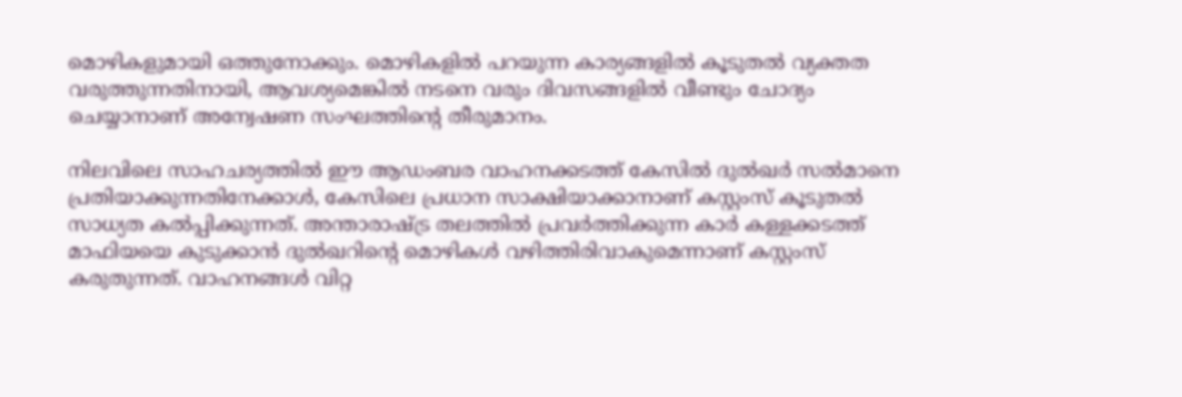മൊഴികളുമായി ഒത്തുനോക്കും. മൊഴികളില്‍ പറയുന്ന കാര്യങ്ങളില്‍ കൂടുതല്‍ വ്യക്തത വരുത്തുന്നതിനായി, ആവശ്യമെങ്കില്‍ നടനെ വരും ദിവസങ്ങളില്‍ വീണ്ടും ചോദ്യം ചെയ്യാനാണ് അന്വേഷണ സംഘത്തിന്റെ തീരുമാനം.

നിലവിലെ സാഹചര്യത്തില്‍ ഈ ആഡംബര വാഹനക്കടത്ത് കേസില്‍ ദുല്‍ഖര്‍ സല്‍മാനെ പ്രതിയാക്കുന്നതിനേക്കാള്‍, കേസിലെ പ്രധാന സാക്ഷിയാക്കാനാണ് കസ്റ്റംസ് കൂടുതല്‍ സാധ്യത കല്‍പ്പിക്കുന്നത്. അന്താരാഷ്ട്ര തലത്തില്‍ പ്രവര്‍ത്തിക്കുന്ന കാര്‍ കള്ളക്കടത്ത് മാഫിയയെ കുടുക്കാന്‍ ദുല്‍ഖറിന്റെ മൊഴികള്‍ വഴിത്തിരിവാകുമെന്നാണ് കസ്റ്റംസ് കരുതുന്നത്. വാഹനങ്ങള്‍ വിറ്റ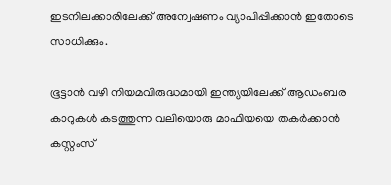ഇടനിലക്കാരിലേക്ക് അന്വേഷണം വ്യാപിപ്പിക്കാന്‍ ഇതോടെ സാധിക്കും.

ഭൂട്ടാന്‍ വഴി നിയമവിരുദ്ധമായി ഇന്ത്യയിലേക്ക് ആഡംബര കാറുകള്‍ കടത്തുന്ന വലിയൊരു മാഫിയയെ തകര്‍ക്കാന്‍ കസ്റ്റംസ്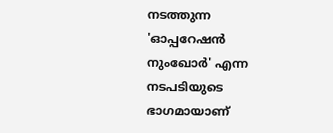നടത്തുന്ന 'ഓപ്പറേഷന്‍ നുംഖോര്‍' എന്ന നടപടിയുടെ ഭാഗമായാണ്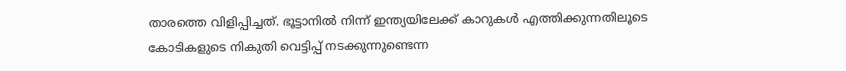താരത്തെ വിളിപ്പിച്ചത്. ഭൂട്ടാനില്‍ നിന്ന് ഇന്ത്യയിലേക്ക് കാറുകള്‍ എത്തിക്കുന്നതിലൂടെ കോടികളുടെ നികുതി വെട്ടിപ്പ് നടക്കുന്നുണ്ടെന്ന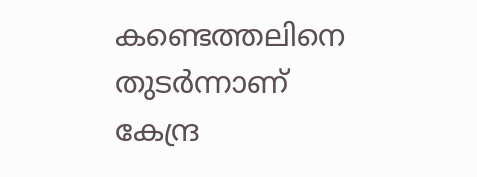കണ്ടെത്തലിനെ തുടര്‍ന്നാണ് കേന്ദ്ര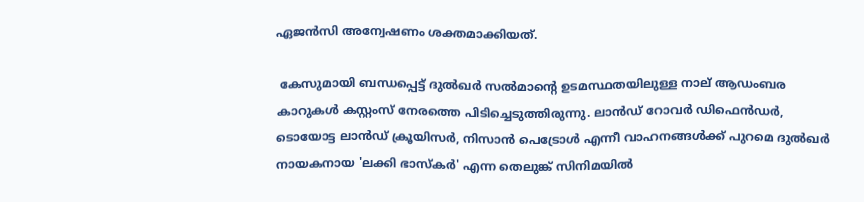ഏജന്‍സി അന്വേഷണം ശക്തമാക്കിയത്.

 കേസുമായി ബന്ധപ്പെട്ട് ദുല്‍ഖര്‍ സല്‍മാന്റെ ഉടമസ്ഥതയിലുള്ള നാല് ആഡംബര കാറുകള്‍ കസ്റ്റംസ് നേരത്തെ പിടിച്ചെടുത്തിരുന്നു. ലാന്‍ഡ് റോവര്‍ ഡിഫെന്‍ഡര്‍, ടൊയോട്ട ലാന്‍ഡ് ക്രൂയിസര്‍, നിസാന്‍ പെട്രോള്‍ എന്നീ വാഹനങ്ങള്‍ക്ക് പുറമെ ദുല്‍ഖര്‍ നായകനായ 'ലക്കി ഭാസ്‌കര്‍' എന്ന തെലുങ്ക് സിനിമയില്‍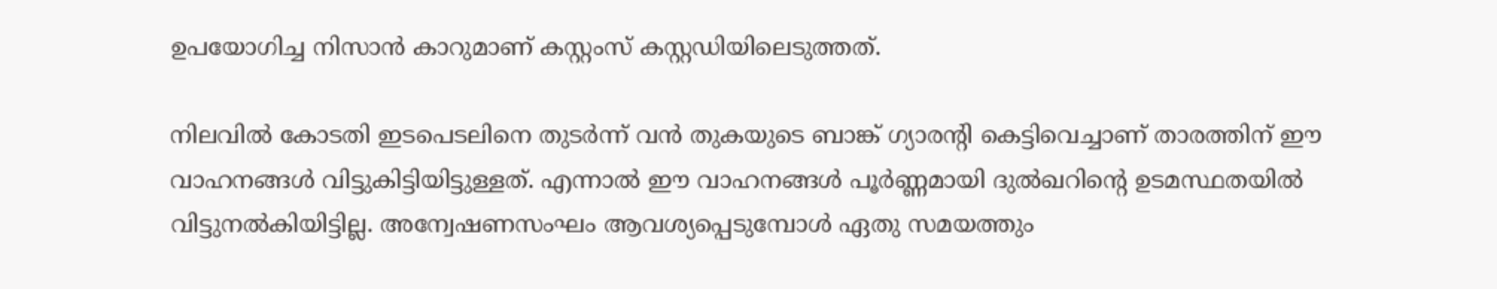ഉപയോഗിച്ച നിസാന്‍ കാറുമാണ് കസ്റ്റംസ് കസ്റ്റഡിയിലെടുത്തത്.

നിലവില്‍ കോടതി ഇടപെടലിനെ തുടര്‍ന്ന് വന്‍ തുകയുടെ ബാങ്ക് ഗ്യാരന്റി കെട്ടിവെച്ചാണ് താരത്തിന് ഈ വാഹനങ്ങള്‍ വിട്ടുകിട്ടിയിട്ടുള്ളത്. എന്നാല്‍ ഈ വാഹനങ്ങള്‍ പൂര്‍ണ്ണമായി ദുല്‍ഖറിന്റെ ഉടമസ്ഥതയില്‍ വിട്ടുനല്‍കിയിട്ടില്ല. അന്വേഷണസംഘം ആവശ്യപ്പെടുമ്പോള്‍ ഏതു സമയത്തും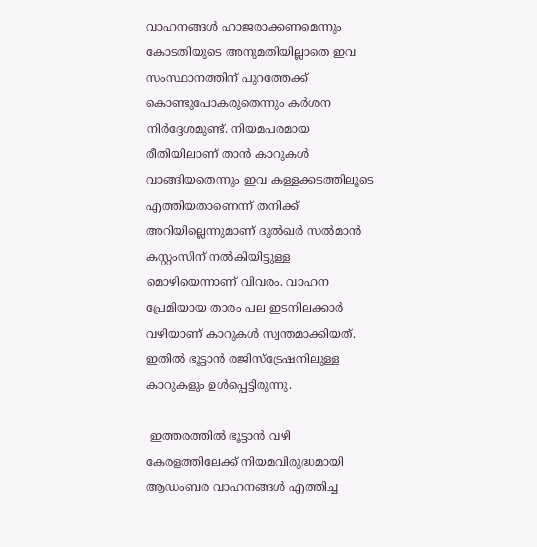വാഹനങ്ങള്‍ ഹാജരാക്കണമെന്നും കോടതിയുടെ അനുമതിയില്ലാതെ ഇവ സംസ്ഥാനത്തിന് പുറത്തേക്ക് കൊണ്ടുപോകരുതെന്നും കര്‍ശന നിര്‍ദ്ദേശമുണ്ട്. നിയമപരമായ രീതിയിലാണ് താന്‍ കാറുകള്‍ വാങ്ങിയതെന്നും ഇവ കള്ളക്കടത്തിലൂടെ എത്തിയതാണെന്ന് തനിക്ക് അറിയില്ലെന്നുമാണ് ദുല്‍ഖര്‍ സല്‍മാന്‍ കസ്റ്റംസിന് നല്‍കിയിട്ടുള്ള മൊഴിയെന്നാണ് വിവരം. വാഹന പ്രേമിയായ താരം പല ഇടനിലക്കാര്‍ വഴിയാണ് കാറുകള്‍ സ്വന്തമാക്കിയത്. ഇതില്‍ ഭൂട്ടാന്‍ രജിസ്ട്രേഷനിലുള്ള കാറുകളും ഉള്‍പ്പെട്ടിരുന്നു.

 ഇത്തരത്തില്‍ ഭൂട്ടാന്‍ വഴി കേരളത്തിലേക്ക് നിയമവിരുദ്ധമായി ആഡംബര വാഹനങ്ങള്‍ എത്തിച്ച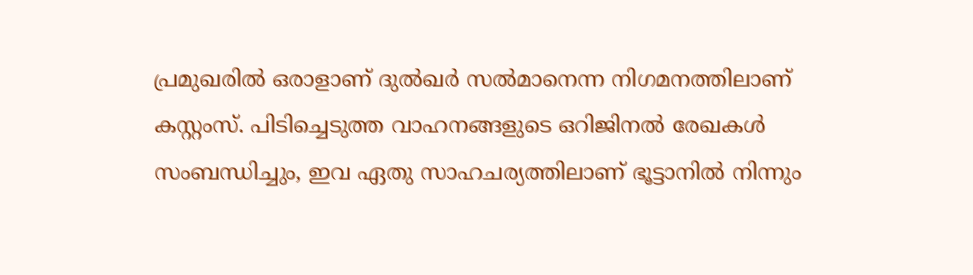പ്രമുഖരില്‍ ഒരാളാണ് ദുല്‍ഖര്‍ സല്‍മാനെന്ന നിഗമനത്തിലാണ് കസ്റ്റംസ്. പിടിച്ചെടുത്ത വാഹനങ്ങളുടെ ഒറിജിനല്‍ രേഖകള്‍ സംബന്ധിച്ചും, ഇവ ഏതു സാഹചര്യത്തിലാണ് ഭൂട്ടാനില്‍ നിന്നും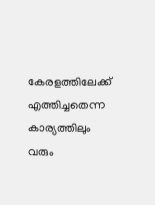കേരളത്തിലേക്ക് എത്തിച്ചതെന്ന കാര്യത്തിലും വരും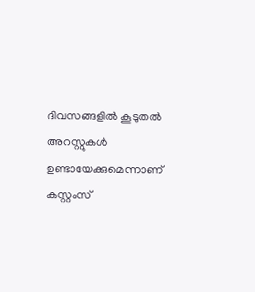ദിവസങ്ങളില്‍ കൂടുതല്‍ അറസ്റ്റുകള്‍ ഉണ്ടായേക്കുമെന്നാണ് കസ്റ്റംസ്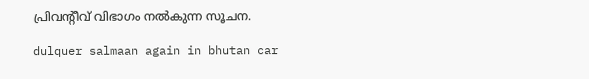പ്രിവന്റീവ് വിഭാഗം നല്‍കുന്ന സൂചന.

dulquer salmaan again in bhutan car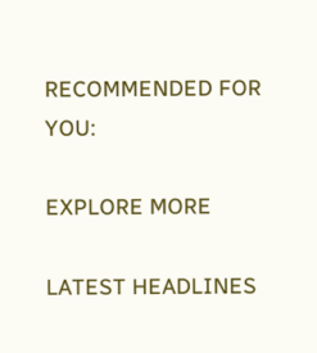RECOMMENDED FOR YOU:

EXPLORE MORE

LATEST HEADLINES